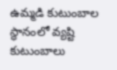ఉమ్మడి కుటుంబాల స్థానంలో వ్యష్టి కుటుంబాలు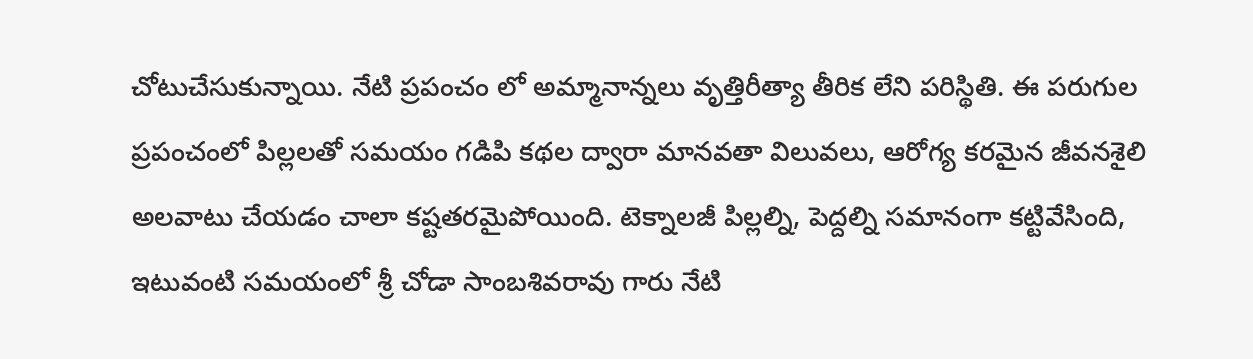చోటుచేసుకున్నాయి. నేటి ప్రపంచం లో అమ్మానాన్నలు వృత్తిరీత్యా తీరిక లేని పరిస్థితి. ఈ పరుగుల ప్రపంచంలో పిల్లలతో సమయం గడిపి కథల ద్వారా మానవతా విలువలు, ఆరోగ్య కరమైన జీవనశైలి అలవాటు చేయడం చాలా కష్టతరమైపోయింది. టెక్నాలజీ పిల్లల్ని, పెద్దల్ని సమానంగా కట్టివేసింది, ఇటువంటి సమయంలో శ్రీ చోడా సాంబశివరావు గారు నేటి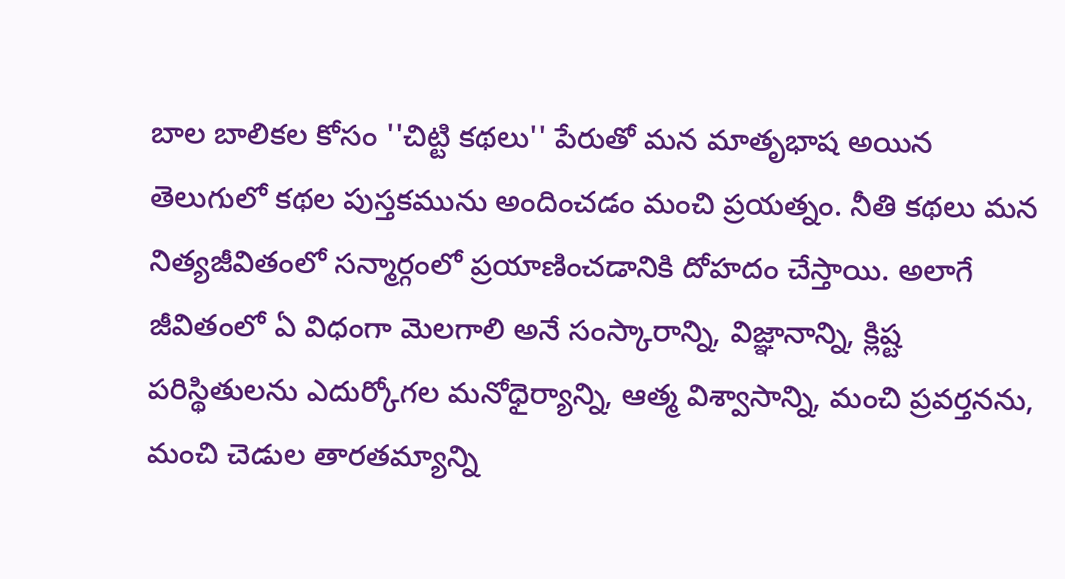బాల బాలికల కోసం ''చిట్టి కథలు'' పేరుతో మన మాతృభాష అయిన తెలుగులో కథల పుస్తకమును అందించడం మంచి ప్రయత్నం. నీతి కథలు మన నిత్యజీవితంలో సన్మార్గంలో ప్రయాణించడానికి దోహదం చేస్తాయి. అలాగే జీవితంలో ఏ విధంగా మెలగాలి అనే సంస్కారాన్ని, విజ్ఞానాన్ని, క్లిష్ట పరిస్థితులను ఎదుర్కోగల మనోధైర్యాన్ని, ఆత్మ విశ్వాసాన్ని, మంచి ప్రవర్తనను, మంచి చెడుల తారతమ్యాన్ని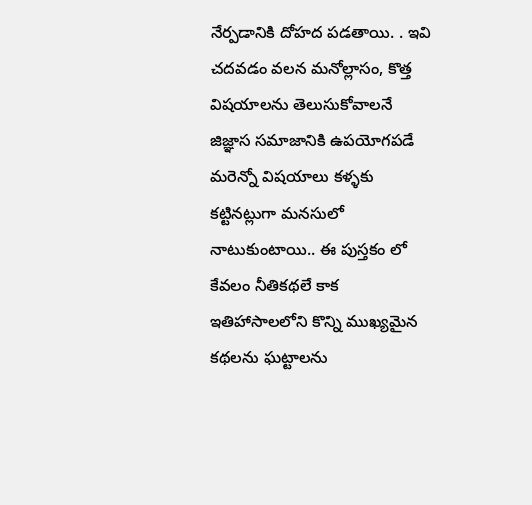నేర్పడానికి దోహద పడతాయి. . ఇవి చదవడం వలన మనోల్లాసం, కొత్త విషయాలను తెలుసుకోవాలనే జిజ్ఞాస సమాజానికి ఉపయోగపడే మరెన్నో విషయాలు కళ్ళకు కట్టినట్లుగా మనసులో నాటుకుంటాయి.. ఈ పుస్తకం లో కేవలం నీతికథలే కాక ఇతిహాసాలలోని కొన్ని ముఖ్యమైన కథలను ఘట్టాలను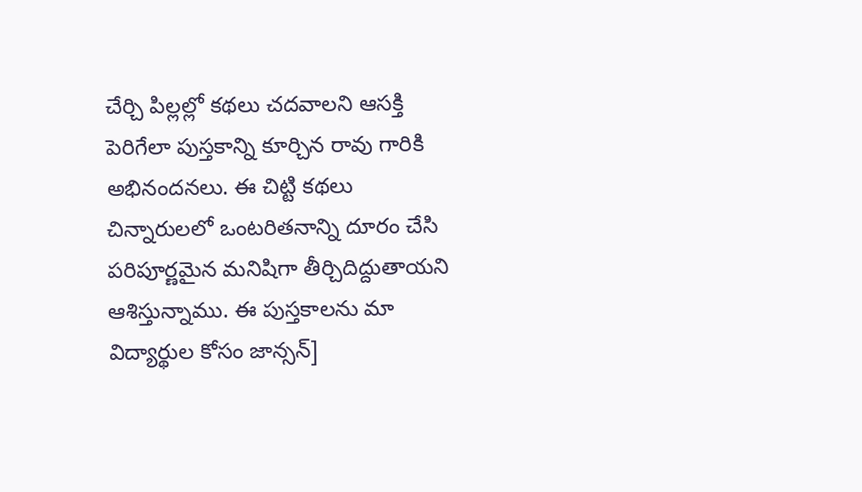చేర్చి పిల్లల్లో కథలు చదవాలని ఆసక్తి పెరిగేలా పుస్తకాన్ని కూర్చిన రావు గారికి అభినందనలు. ఈ చిట్టి కథలు చిన్నారులలో ఒంటరితనాన్ని దూరం చేసి పరిపూర్ణమైన మనిషిగా తీర్చిదిద్దుతాయని ఆశిస్తున్నాము. ఈ పుస్తకాలను మా విద్యార్థుల కోసం జాన్సన్]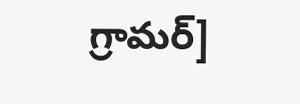గ్రామర్]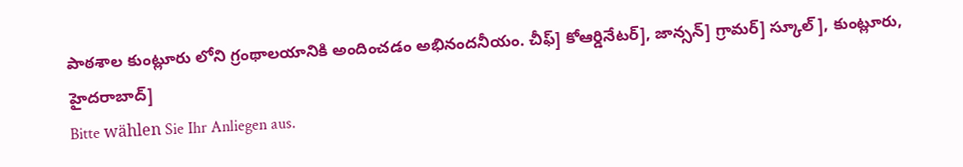పాఠశాల కుంట్లూరు లోని గ్రంథాలయానికి అందించడం అభినందనీయం. చీఫ్] కోఆర్డినేటర్], జాన్సన్] గ్రామర్] స్కూల్], కుంట్లూరు, హైదరాబాద్]
Bitte wählen Sie Ihr Anliegen aus.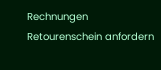Rechnungen
Retourenschein anfordern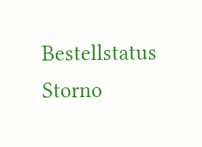Bestellstatus
Storno